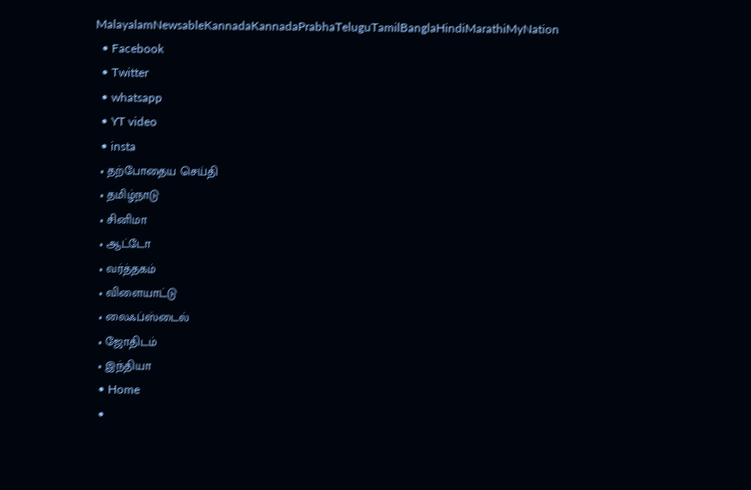MalayalamNewsableKannadaKannadaPrabhaTeluguTamilBanglaHindiMarathiMyNation
  • Facebook
  • Twitter
  • whatsapp
  • YT video
  • insta
  • தற்போதைய செய்தி
  • தமிழ்நாடு
  • சினிமா
  • ஆட்டோ
  • வர்த்தகம்
  • விளையாட்டு
  • லைஃப்ஸ்டைல்
  • ஜோதிடம்
  • இந்தியா
  • Home
  •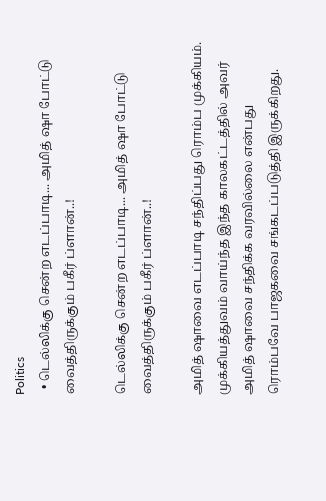Politics
  • டெல்லிக்கு சென்ற எடப்பாடி... அமித் ஷா போட்டு வைத்திருக்கும் பகீர் ப்ளான்..!

டெல்லிக்கு சென்ற எடப்பாடி... அமித் ஷா போட்டு வைத்திருக்கும் பகீர் ப்ளான்..!

அமித் ஷாவை எடப்பாடி சந்திப்பது ரொம்ப முக்கியம். முக்கியத்துவம் வாய்ந்த இந்த காலகட்டத்தில் அவர் அமித் ஷாவை சந்திக்க வரவில்லை என்பது ரொம்பவே பாஜகவை சங்கடப்படுத்தி இருக்கிறது.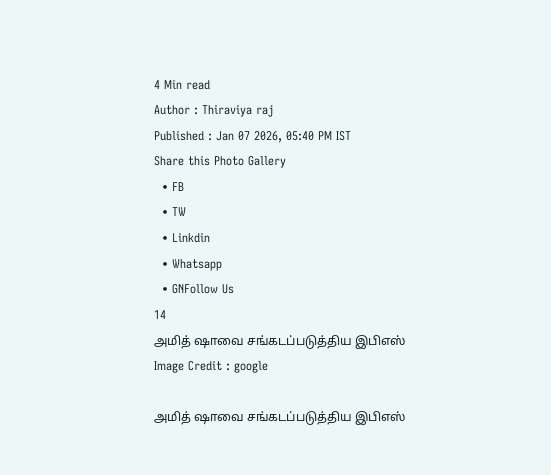4 Min read
Author : Thiraviya raj
Published : Jan 07 2026, 05:40 PM IST
Share this Photo Gallery
  • FB
  • TW
  • Linkdin
  • Whatsapp
  • GNFollow Us
14
அமித் ஷாவை சங்கடப்படுத்திய இபிஎஸ்
Image Credit : google

அமித் ஷாவை சங்கடப்படுத்திய இபிஎஸ்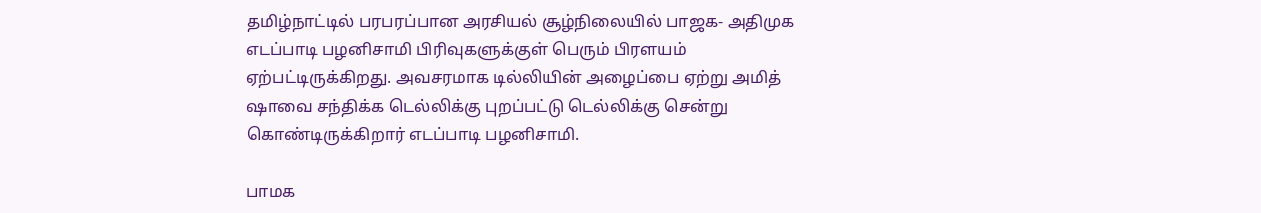தமிழ்நாட்டில் பரபரப்பான அரசியல் சூழ்நிலையில் பாஜக- அதிமுக எடப்பாடி பழனிசாமி பிரிவுகளுக்குள் பெரும் பிரளயம் ஏற்பட்டிருக்கிறது. அவசரமாக டில்லியின் அழைப்பை ஏற்று அமித் ஷாவை சந்திக்க டெல்லிக்கு புறப்பட்டு டெல்லிக்கு சென்று கொண்டிருக்கிறார் எடப்பாடி பழனிசாமி.

பாமக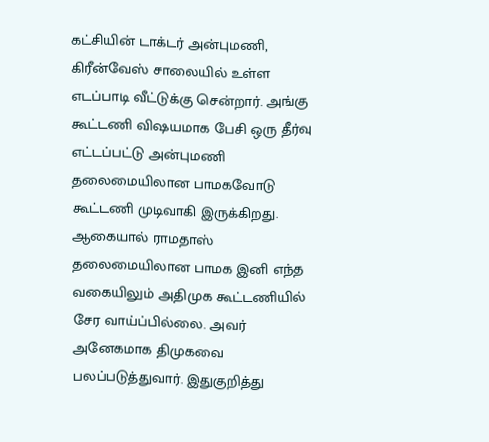கட்சியின் டாக்டர் அன்புமணி, கிரீன்வேஸ் சாலையில் உள்ள எடப்பாடி வீட்டுக்கு சென்றார். அங்கு கூட்டணி விஷயமாக பேசி ஒரு தீர்வு எட்டப்பட்டு அன்புமணி தலைமையிலான பாமகவோடு கூட்டணி முடிவாகி இருக்கிறது. ஆகையால் ராமதாஸ் தலைமையிலான பாமக இனி எந்த வகையிலும் அதிமுக கூட்டணியில் சேர வாய்ப்பில்லை. அவர் அனேகமாக திமுகவை பலப்படுத்துவார். இதுகுறித்து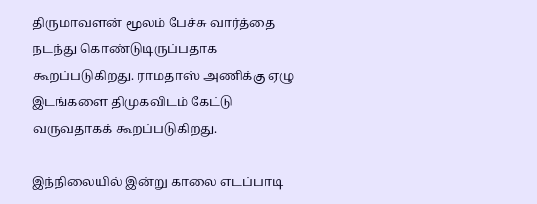திருமாவளன் மூலம் பேச்சு வார்த்தை நடந்து கொண்டுடிருப்பதாக கூறப்படுகிறது. ராமதாஸ் அணிக்கு ஏழு இடங்களை திமுகவிடம் கேட்டு வருவதாகக் கூறப்படுகிறது.

இந்நிலையில் இன்று காலை எடப்பாடி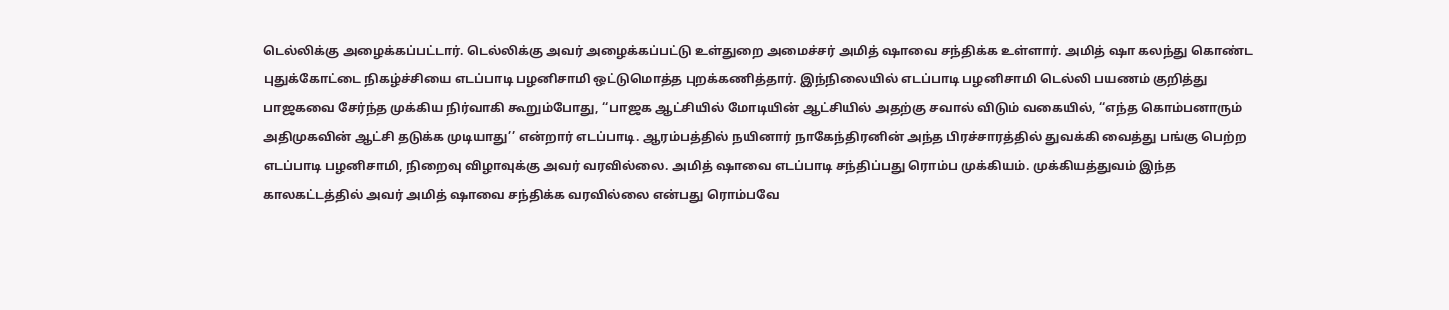டெல்லிக்கு அழைக்கப்பட்டார். டெல்லிக்கு அவர் அழைக்கப்பட்டு உள்துறை அமைச்சர் அமித் ஷாவை சந்திக்க உள்ளார். அமித் ஷா கலந்து கொண்ட புதுக்கோட்டை நிகழ்ச்சியை எடப்பாடி பழனிசாமி ஒட்டுமொத்த புறக்கணித்தார். இந்நிலையில் எடப்பாடி பழனிசாமி டெல்லி பயணம் குறித்து பாஜகவை சேர்ந்த முக்கிய நிர்வாகி கூறும்போது, ‘‘பாஜக ஆட்சியில் மோடியின் ஆட்சியில் அதற்கு சவால் விடும் வகையில், ‘‘எந்த கொம்பனாரும் அதிமுகவின் ஆட்சி தடுக்க முடியாது’’ என்றார் எடப்பாடி. ஆரம்பத்தில் நயினார் நாகேந்திரனின் அந்த பிரச்சாரத்தில் துவக்கி வைத்து பங்கு பெற்ற எடப்பாடி பழனிசாமி, நிறைவு விழாவுக்கு அவர் வரவில்லை. அமித் ஷாவை எடப்பாடி சந்திப்பது ரொம்ப முக்கியம். முக்கியத்துவம் இந்த காலகட்டத்தில் அவர் அமித் ஷாவை சந்திக்க வரவில்லை என்பது ரொம்பவே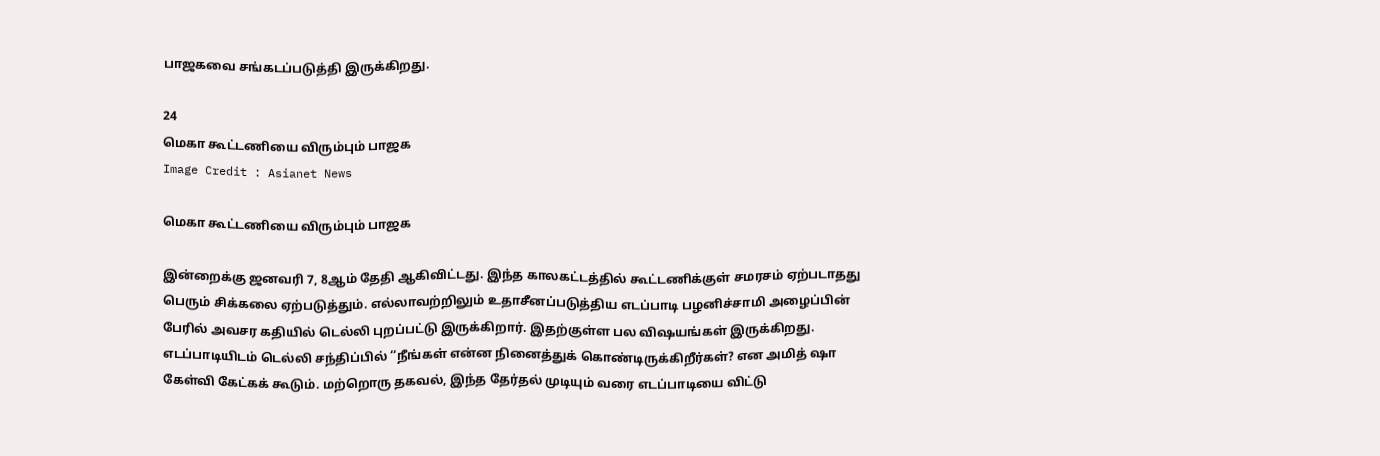பாஜகவை சங்கடப்படுத்தி இருக்கிறது.

24
மெகா கூட்டணியை விரும்பும் பாஜக
Image Credit : Asianet News

மெகா கூட்டணியை விரும்பும் பாஜக

இன்றைக்கு ஜனவரி 7, 8ஆம் தேதி ஆகிவிட்டது. இந்த காலகட்டத்தில் கூட்டணிக்குள் சமரசம் ஏற்படாதது பெரும் சிக்கலை ஏற்படுத்தும். எல்லாவற்றிலும் உதாசீனப்படுத்திய எடப்பாடி பழனிச்சாமி அழைப்பின் பேரில் அவசர கதியில் டெல்லி புறப்பட்டு இருக்கிறார். இதற்குள்ள பல விஷயங்கள் இருக்கிறது. எடப்பாடியிடம் டெல்லி சந்திப்பில் ‘‘நீங்கள் என்ன நினைத்துக் கொண்டிருக்கிறீர்கள்? என அமித் ஷா கேள்வி கேட்கக் கூடும். மற்றொரு தகவல், இந்த தேர்தல் முடியும் வரை எடப்பாடியை விட்டு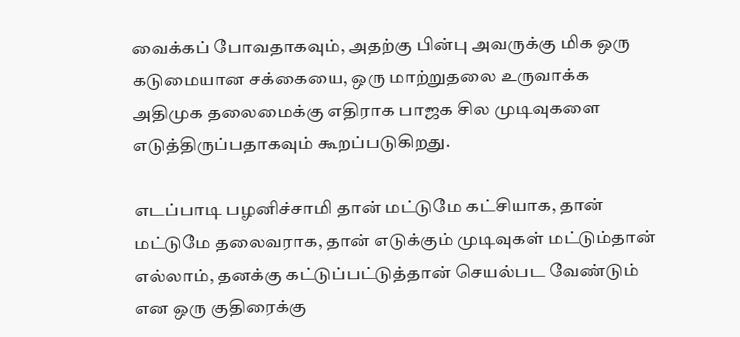வைக்கப் போவதாகவும், அதற்கு பின்பு அவருக்கு மிக ஒரு கடுமையான சக்கையை, ஒரு மாற்றுதலை உருவாக்க அதிமுக தலைமைக்கு எதிராக பாஜக சில முடிவுகளை எடுத்திருப்பதாகவும் கூறப்படுகிறது.

எடப்பாடி பழனிச்சாமி தான் மட்டுமே கட்சியாக, தான் மட்டுமே தலைவராக, தான் எடுக்கும் முடிவுகள் மட்டும்தான் எல்லாம், தனக்கு கட்டுப்பட்டுத்தான் செயல்பட வேண்டும் என ஒரு குதிரைக்கு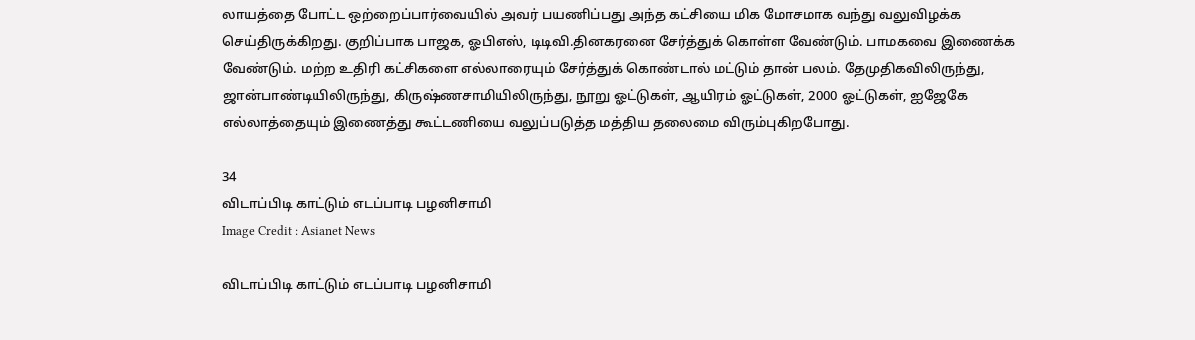லாயத்தை போட்ட ஒற்றைப்பார்வையில் அவர் பயணிப்பது அந்த கட்சியை மிக மோசமாக வந்து வலுவிழக்க செய்திருக்கிறது. குறிப்பாக பாஜக, ஓபிஎஸ், டிடிவி.தினகரனை சேர்த்துக் கொள்ள வேண்டும். பாமகவை இணைக்க வேண்டும். மற்ற உதிரி கட்சிகளை எல்லாரையும் சேர்த்துக் கொண்டால் மட்டும் தான் பலம். தேமுதிகவிலிருந்து, ஜான்பாண்டியிலிருந்து, கிருஷ்ணசாமியிலிருந்து, நூறு ஓட்டுகள், ஆயிரம் ஓட்டுகள், 2000 ஓட்டுகள், ஐஜேகே எல்லாத்தையும் இணைத்து கூட்டணியை வலுப்படுத்த மத்திய தலைமை விரும்புகிறபோது.

34
விடாப்பிடி காட்டும் எடப்பாடி பழனிசாமி
Image Credit : Asianet News

விடாப்பிடி காட்டும் எடப்பாடி பழனிசாமி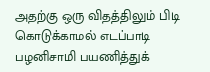அதற்கு ஒரு விதத்திலும் பிடி கொடுக்காமல் எடப்பாடி பழனிசாமி பயணித்துக்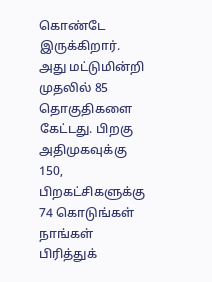கொண்டே இருக்கிறார். அது மட்டுமின்றி முதலில் 85 தொகுதிகளை கேட்டது. பிறகு அதிமுகவுக்கு 150, பிறகட்சிகளுக்கு 74 கொடுங்கள் நாங்கள் பிரித்துக்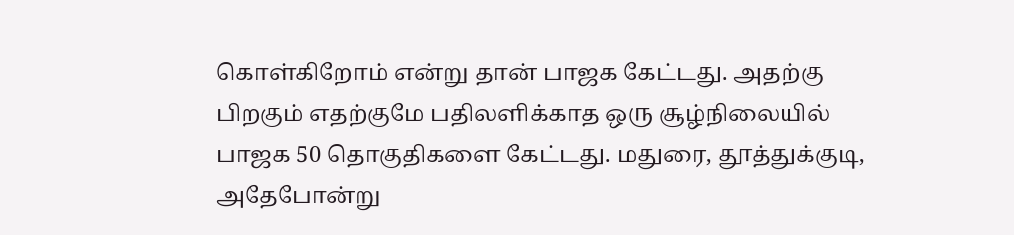கொள்கிறோம் என்று தான் பாஜக கேட்டது. அதற்கு பிறகும் எதற்குமே பதிலளிக்காத ஒரு சூழ்நிலையில் பாஜக 50 தொகுதிகளை கேட்டது. மதுரை, தூத்துக்குடி, அதேபோன்று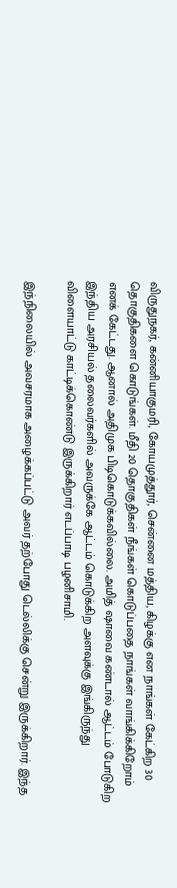விருதுநகர், கன்னியாகுமரி, கோயமுத்தூர், சென்னை மத்திய, கிழக்கு என நாங்கள் கேட்கிற 30 தொகுதிகளை கொடுங்கள். மீதி 20 தொகுதிகள் நீங்கள் கொடுப்பதை நாங்கள் வாங்கிக்கிறோம் எனக் கேட்டது. ஆனால் அதிமுக பிடிகொடுக்கவில்லை. அமித் ஷாவை கண்டால் ஆட்டம் போடுகிற இந்திய அரசியல் தலைவர்களில் அவருக்கே ஆட்டம் கொடுக்கிற அளவுக்கு இங்கிருந்து விளையாட்டு காட்டிக்கொண்டு இருக்கிறார் எடப்பாடி பழனிசாமி.

இந்நிலையில் அவசரமாக அழைக்கப்பட்டு அவர் தற்போது டெல்லிக்கு சென்று இருக்கிறார். இந்த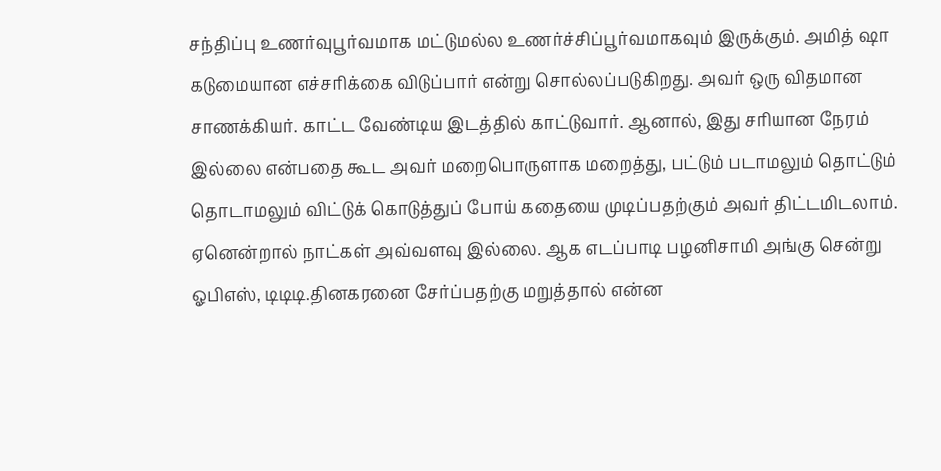சந்திப்பு உணர்வுபூர்வமாக மட்டுமல்ல உணர்ச்சிப்பூர்வமாகவும் இருக்கும். அமித் ஷா கடுமையான எச்சரிக்கை விடுப்பார் என்று சொல்லப்படுகிறது. அவர் ஒரு விதமான சாணக்கியர். காட்ட வேண்டிய இடத்தில் காட்டுவார். ஆனால், இது சரியான நேரம் இல்லை என்பதை கூட அவர் மறைபொருளாக மறைத்து, பட்டும் படாமலும் தொட்டும் தொடாமலும் விட்டுக் கொடுத்துப் போய் கதையை முடிப்பதற்கும் அவர் திட்டமிடலாம். ஏனென்றால் நாட்கள் அவ்வளவு இல்லை. ஆக எடப்பாடி பழனிசாமி அங்கு சென்று ஓபிஎஸ், டிடிடி.தினகரனை சேர்ப்பதற்கு மறுத்தால் என்ன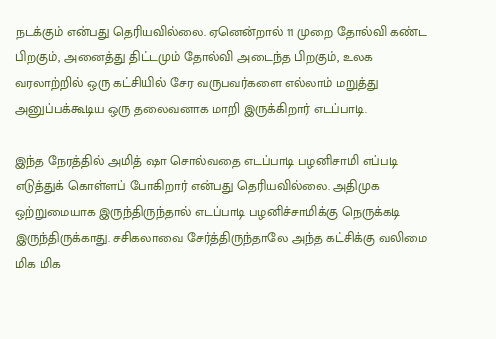நடக்கும் என்பது தெரியவில்லை. ஏனென்றால் 11 முறை தோல்வி கண்ட பிறகும், அனைத்து திட்டமும் தோல்வி அடைந்த பிறகும், உலக வரலாற்றில் ஒரு கட்சியில் சேர வருபவர்களை எல்லாம் மறுத்து அனுப்பக்கூடிய ஒரு தலைவனாக மாறி இருக்கிறார் எடப்பாடி.

இந்த நேரத்தில் அமித் ஷா சொல்வதை எடப்பாடி பழனிசாமி எப்படி எடுத்துக் கொள்ளப் போகிறார் என்பது தெரியவில்லை. அதிமுக ஒற்றுமையாக இருந்திருந்தால் எடப்பாடி பழனிச்சாமிக்கு நெருக்கடி இருந்திருக்காது. சசிகலாவை சேர்த்திருந்தாலே அந்த கட்சிக்கு வலிமை மிக மிக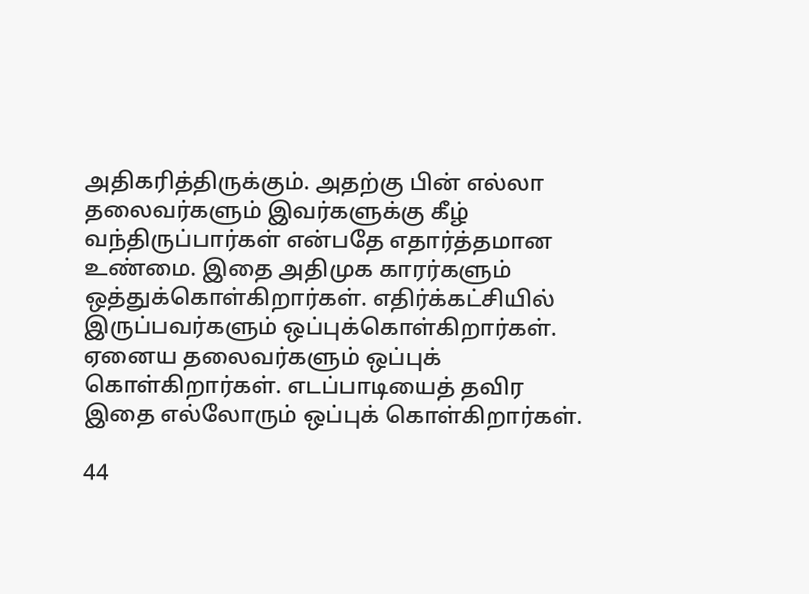அதிகரித்திருக்கும். அதற்கு பின் எல்லா தலைவர்களும் இவர்களுக்கு கீழ் வந்திருப்பார்கள் என்பதே எதார்த்தமான உண்மை. இதை அதிமுக காரர்களும் ஒத்துக்கொள்கிறார்கள். எதிர்க்கட்சியில் இருப்பவர்களும் ஒப்புக்கொள்கிறார்கள். ஏனைய தலைவர்களும் ஒப்புக் கொள்கிறார்கள். எடப்பாடியைத் தவிர இதை எல்லோரும் ஒப்புக் கொள்கிறார்கள்.

44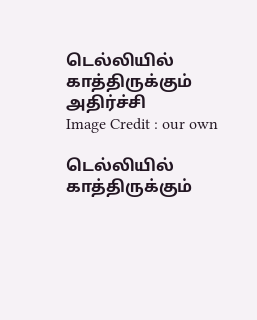டெல்லியில் காத்திருக்கும் அதிர்ச்சி
Image Credit : our own

டெல்லியில் காத்திருக்கும்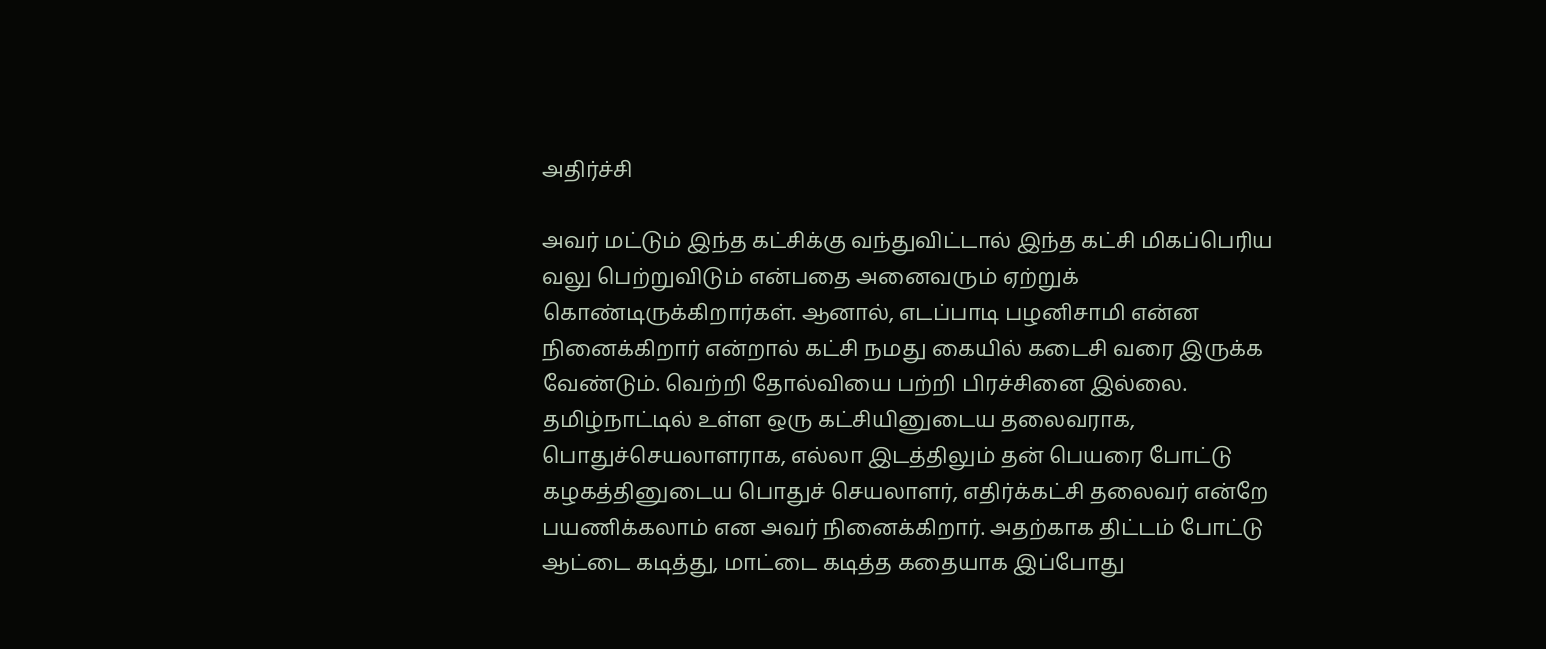அதிர்ச்சி

அவர் மட்டும் இந்த கட்சிக்கு வந்துவிட்டால் இந்த கட்சி மிகப்பெரிய வலு பெற்றுவிடும் என்பதை அனைவரும் ஏற்றுக் கொண்டிருக்கிறார்கள். ஆனால், எடப்பாடி பழனிசாமி என்ன நினைக்கிறார் என்றால் கட்சி நமது கையில் கடைசி வரை இருக்க வேண்டும். வெற்றி தோல்வியை பற்றி பிரச்சினை இல்லை. தமிழ்நாட்டில் உள்ள ஒரு கட்சியினுடைய தலைவராக, பொதுச்செயலாளராக, எல்லா இடத்திலும் தன் பெயரை போட்டு கழகத்தினுடைய பொதுச் செயலாளர், எதிர்க்கட்சி தலைவர் என்றே பயணிக்கலாம் என அவர் நினைக்கிறார். அதற்காக திட்டம் போட்டு ஆட்டை கடித்து, மாட்டை கடித்த கதையாக இப்போது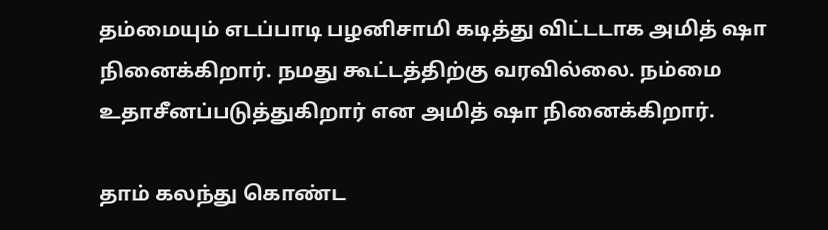தம்மையும் எடப்பாடி பழனிசாமி கடித்து விட்டடாக அமித் ஷா நினைக்கிறார். நமது கூட்டத்திற்கு வரவில்லை. நம்மை உதாசீனப்படுத்துகிறார் என அமித் ஷா நினைக்கிறார்.

தாம் கலந்து கொண்ட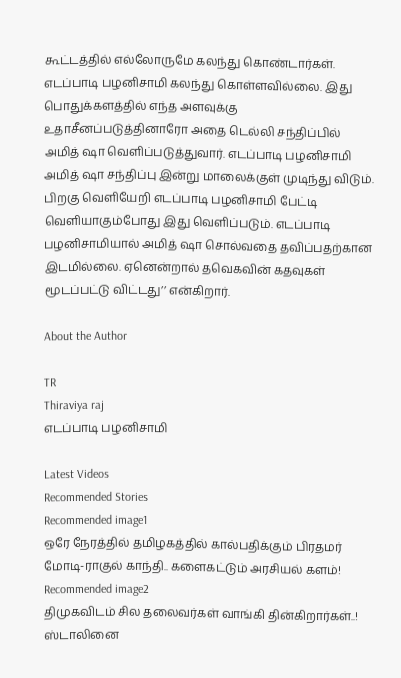கூட்டத்தில் எல்லோருமே கலந்து கொண்டார்கள். எடப்பாடி பழனிசாமி கலந்து கொள்ளவில்லை. இது பொதுக்களத்தில் எந்த அளவுக்கு உதாசீனப்படுத்தினாரோ அதை டெல்லி சந்திப்பில் அமித் ஷா வெளிப்படுத்துவார். எடப்பாடி பழனிசாமி அமித் ஷா சந்திப்பு இன்று மாலைக்குள் முடிந்து விடும். பிறகு வெளியேறி எடப்பாடி பழனிசாமி பேட்டி வெளியாகும்போது இது வெளிப்படும். எடப்பாடி பழனிசாமியால் அமித் ஷா சொல்வதை தவிப்பதற்கான இடமில்லை. ஏனென்றால் தவெகவின் கதவுகள் மூடப்பட்டு விட்டது’’ என்கிறார்.

About the Author

TR
Thiraviya raj
எடப்பாடி பழனிசாமி

Latest Videos
Recommended Stories
Recommended image1
ஒரே நேரத்தில் தமிழகத்தில் கால்பதிக்கும் பிரதமர் மோடி-ராகுல் காந்தி.. களைகட்டும் அரசியல் களம்!
Recommended image2
திமுகவிடம் சில தலைவர்கள் வாங்கி தின்கிறார்கள்..! ஸ்டாலினை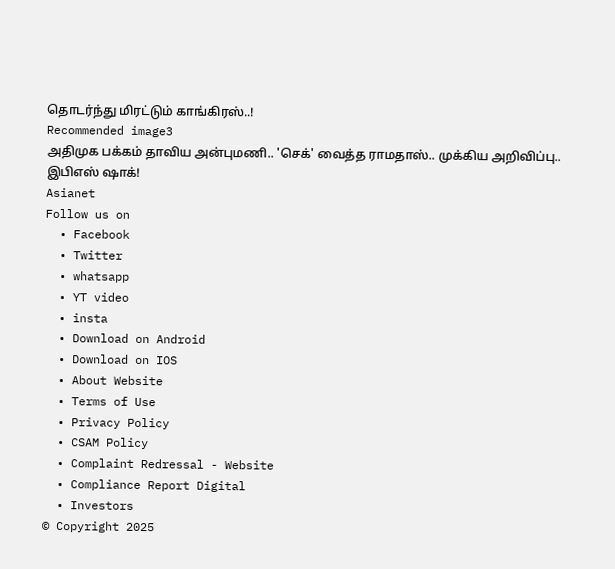தொடர்ந்து மிரட்டும் காங்கிரஸ்..!
Recommended image3
அதிமுக பக்கம் தாவிய அன்புமணி.. 'செக்' வைத்த ராமதாஸ்.. முக்கிய அறிவிப்பு.. இபிஎஸ் ஷாக்!
Asianet
Follow us on
  • Facebook
  • Twitter
  • whatsapp
  • YT video
  • insta
  • Download on Android
  • Download on IOS
  • About Website
  • Terms of Use
  • Privacy Policy
  • CSAM Policy
  • Complaint Redressal - Website
  • Compliance Report Digital
  • Investors
© Copyright 2025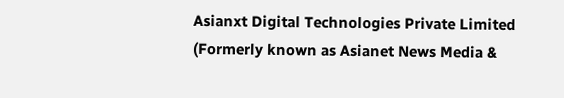Asianxt Digital Technologies Private Limited (Formerly known as Asianet News Media &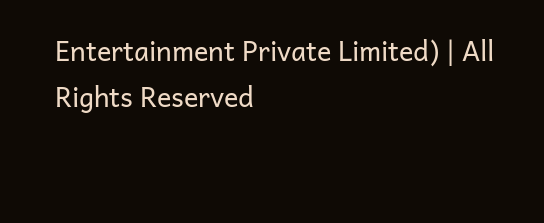Entertainment Private Limited) | All Rights Reserved